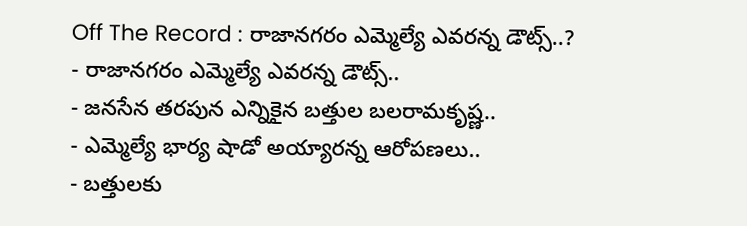Off The Record : రాజానగరం ఎమ్మెల్యే ఎవరన్న డౌట్స్..?
- రాజానగరం ఎమ్మెల్యే ఎవరన్న డౌట్స్..
- జనసేన తరపున ఎన్నికైన బత్తుల బలరామకృష్ణ..
- ఎమ్మెల్యే భార్య షాడో అయ్యారన్న ఆరోపణలు..
- బత్తులకు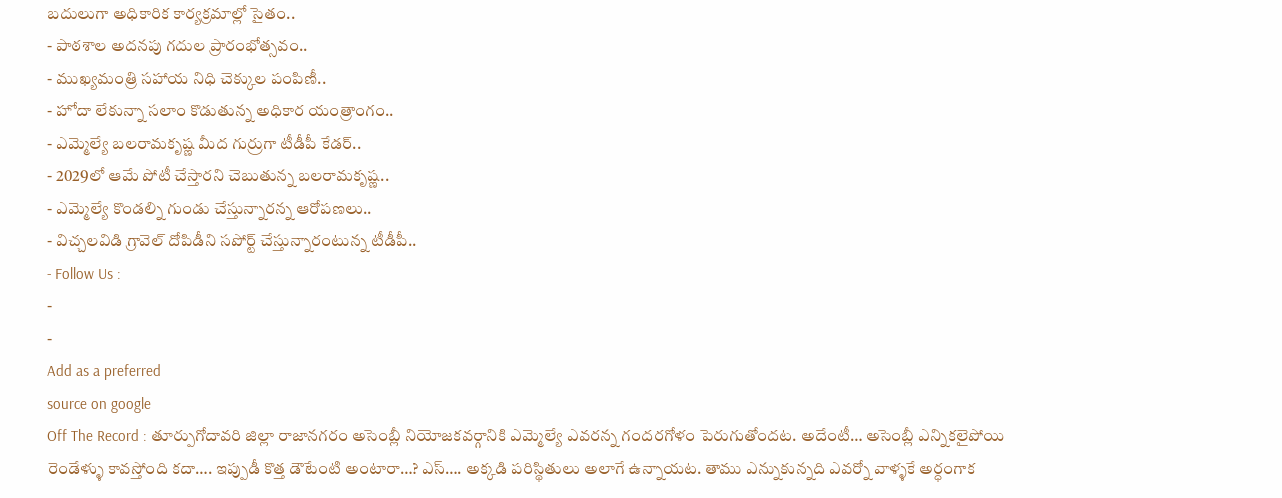బదులుగా అధికారిక కార్యక్రమాల్లో సైతం..
- పాఠశాల అదనపు గదుల ప్రారంభోత్సవం..
- ముఖ్యమంత్రి సహాయ నిధి చెక్కుల పంపిణీ..
- హోదా లేకున్నా సలాం కొడుతున్న అధికార యంత్రాంగం..
- ఎమ్మెల్యే బలరామకృష్ణ మీద గుర్రుగా టీడీపీ కేడర్..
- 2029లో ఆమే పోటీ చేస్తారని చెబుతున్న బలరామకృష్ణ..
- ఎమ్మెల్యే కొండల్ని గుండు చేస్తున్నారన్న ఆరోపణలు..
- విచ్చలవిడి గ్రావెల్ దోపిడీని సపోర్ట్ చేస్తున్నారంటున్న టీడీపీ..
- Follow Us :
-
-
Add as a preferred
source on google
Off The Record : తూర్పుగోదావరి జిల్లా రాజానగరం అసెంబ్లీ నియోజకవర్గానికి ఎమ్మెల్యే ఎవరన్న గందరగోళం పెరుగుతోందట. అదేంటీ… అసెంబ్లీ ఎన్నికలైపోయి రెండేళ్ళు కావస్తోంది కదా…. ఇప్పుడీ కొత్త డౌటేంటి అంటారా…? ఎస్…. అక్కడి పరిస్థితులు అలాగే ఉన్నాయట. తాము ఎన్నుకున్నది ఎవర్నో వాళ్ళకే అర్ధంగాక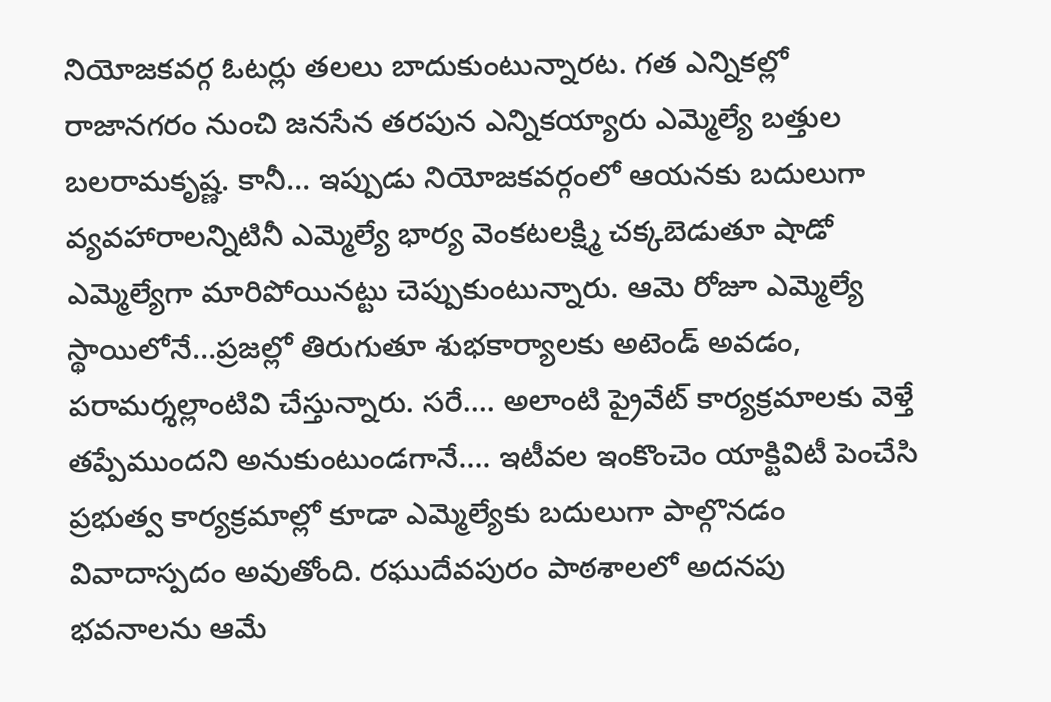నియోజకవర్గ ఓటర్లు తలలు బాదుకుంటున్నారట. గత ఎన్నికల్లో రాజానగరం నుంచి జనసేన తరపున ఎన్నికయ్యారు ఎమ్మెల్యే బత్తుల బలరామకృష్ణ. కానీ… ఇప్పుడు నియోజకవర్గంలో ఆయనకు బదులుగా వ్యవహారాలన్నిటినీ ఎమ్మెల్యే భార్య వెంకటలక్ష్మి చక్కబెడుతూ షాడో ఎమ్మెల్యేగా మారిపోయినట్టు చెప్పుకుంటున్నారు. ఆమె రోజూ ఎమ్మెల్యే స్థాయిలోనే…ప్రజల్లో తిరుగుతూ శుభకార్యాలకు అటెండ్ అవడం, పరామర్శల్లాంటివి చేస్తున్నారు. సరే…. అలాంటి ప్రైవేట్ కార్యక్రమాలకు వెళ్తే తప్పేముందని అనుకుంటుండగానే…. ఇటీవల ఇంకొంచెం యాక్టివిటీ పెంచేసి ప్రభుత్వ కార్యక్రమాల్లో కూడా ఎమ్మెల్యేకు బదులుగా పాల్గొనడం వివాదాస్పదం అవుతోంది. రఘుదేవపురం పాఠశాలలో అదనపు భవనాలను ఆమే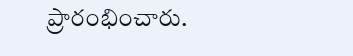ప్రారంభించారు.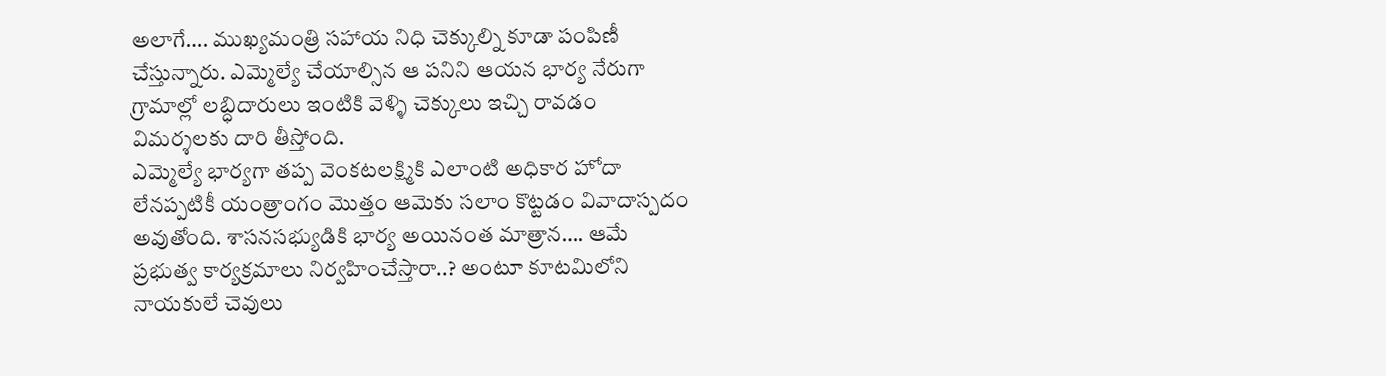అలాగే…. ముఖ్యమంత్రి సహాయ నిధి చెక్కుల్ని కూడా పంపిణీ చేస్తున్నారు. ఎమ్మెల్యే చేయాల్సిన ఆ పనిని ఆయన భార్య నేరుగా గ్రామాల్లో లబ్ధిదారులు ఇంటికి వెళ్ళి చెక్కులు ఇచ్చి రావడం విమర్శలకు దారి తీస్తోంది.
ఎమ్మెల్యే భార్యగా తప్ప వెంకటలక్ష్మికి ఎలాంటి అధికార హోదా లేనప్పటికీ యంత్రాంగం మొత్తం ఆమెకు సలాం కొట్టడం వివాదాస్పదం అవుతోంది. శాసనసభ్యుడికి భార్య అయినంత మాత్రాన…. ఆమే ప్రభుత్వ కార్యక్రమాలు నిర్వహించేస్తారా..? అంటూ కూటమిలోని నాయకులే చెవులు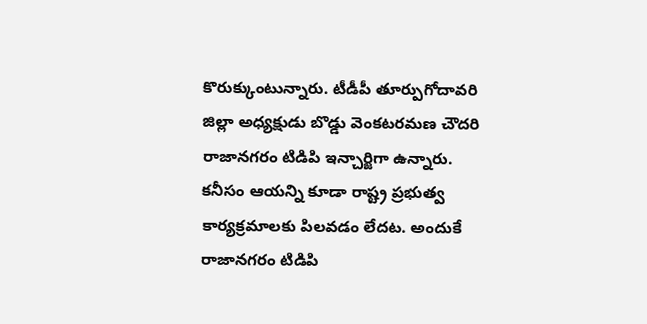కొరుక్కుంటున్నారు. టీడీపీ తూర్పుగోదావరి జిల్లా అధ్యక్షుడు బొడ్డు వెంకటరమణ చౌదరి రాజానగరం టిడిపి ఇన్చార్జిగా ఉన్నారు. కనీసం ఆయన్ని కూడా రాష్ట్ర ప్రభుత్వ కార్యక్రమాలకు పిలవడం లేదట. అందుకే రాజానగరం టిడిపి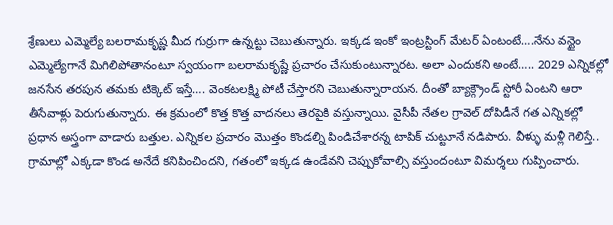శ్రేణులు ఎమ్మెల్యే బలరామకృష్ణ మీద గుర్రుగా ఉన్నట్టు చెబుతున్నారు. ఇక్కడ ఇంకో ఇంట్రస్టింగ్ మేటర్ ఏంటంటే….నేను వన్టైం ఎమ్మెల్యేగానే మిగిలిపోతానంటూ స్వయంగా బలరామకృష్ణే ప్రచారం చేసుకుంటున్నారట. అలా ఎందుకని అంటే….. 2029 ఎన్నికల్లో జనసేన తరపున తమకు టిక్కెట్ ఇస్తే…. వెంకటలక్ష్మి పోటీ చేస్తారని చెబుతున్నారాయన. దీంతో బ్యాక్గ్రౌండ్ స్టోరీ ఏంటని ఆరా తీసేవాళ్లు పెరుగుతున్నారు. ఈ క్రమంలో కొత్త కొత్త వాదనలు తెరపైకి వస్తున్నాయి. వైసీపీ నేతల గ్రావెల్ దోపిడీనే గత ఎన్నికల్లో ప్రధాన అస్త్రంగా వాడారు బత్తుల. ఎన్నికల ప్రచారం మొత్తం కొండల్ని పిండిచేశారన్న టాపిక్ చుట్టూనే నడిపారు. వీళ్ళు మళ్లీ గెలిస్తే.. గ్రామాల్లో ఎక్కడా కొండ అనేదే కనిపించిందని, గతంలో ఇక్కడ ఉండేవని చెప్పుకోవాల్సి వస్తుందంటూ విమర్శలు గుప్పించారు.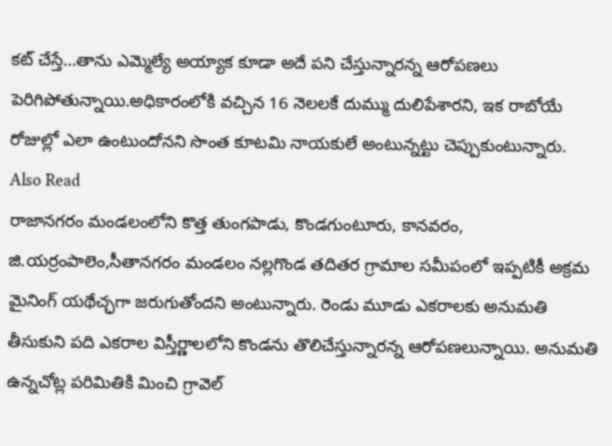కట్ చేస్తే…తాను ఎమ్మెల్యే అయ్యాక కూడా అదే పని చేస్తున్నారన్న ఆరోపణలు పెరిగిపోతున్నాయి.అధికారంలోకి వచ్చిన 16 నెలలకే దుమ్ము దులిపేశారని, ఇక రాబోయే రోజుల్లో ఎలా ఉంటుందోనని సొంత కూటమి నాయకులే అంటున్నట్టు చెప్పుకుంటున్నారు.
Also Read
రాజానగరం మండలంలోని కొత్త తుంగపాడు, కొండగుంటూరు, కానవరం, జి.యర్రంపాలెం,సీతానగరం మండలం నల్లగొండ తదితర గ్రామాల సమీపంలో ఇప్పటికీ అక్రమ మైనింగ్ యథేచ్ఛగా జరుగుతోందని అంటున్నారు. రెండు మూడు ఎకరాలకు అనుమతి తీసుకుని పది ఎకరాల విస్తీర్ణాలలోని కొండను తొలిచేస్తున్నారన్న ఆరోపణలున్నాయి. అనుమతి ఉన్నచోట్ల పరిమితికి మించి గ్రావెల్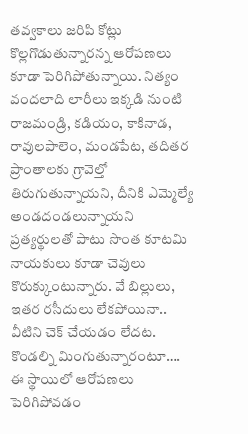తవ్వకాలు జరిపి కోట్లు కొల్లగొడుతున్నారన్న ఆరోపణలు కూడా పెరిగిపోతున్నాయి. నిత్యం వందలాది లారీలు ఇక్కడి నుంటి రాజమండ్రి, కడియం, కాకినాడ, రావులపాలెం, మండపేట, తదితర ప్రాంతాలకు గ్రావెల్తో తిరుగుతున్నాయని, దీనికి ఎమ్మెల్యే అండదండలున్నాయని ప్రత్యర్థులతో పాటు సొంత కూటమి నాయకులు కూడా చెవులు కొరుక్కుంటున్నారు. వే బిల్లులు, ఇతర రసీదులు లేకపోయినా.. వీటిని చెక్ చేయడం లేదట. కొండల్ని మింగుతున్నారంటూ…. ఈ స్థాయిలో ఆరోపణలు పెరిగిపోవడం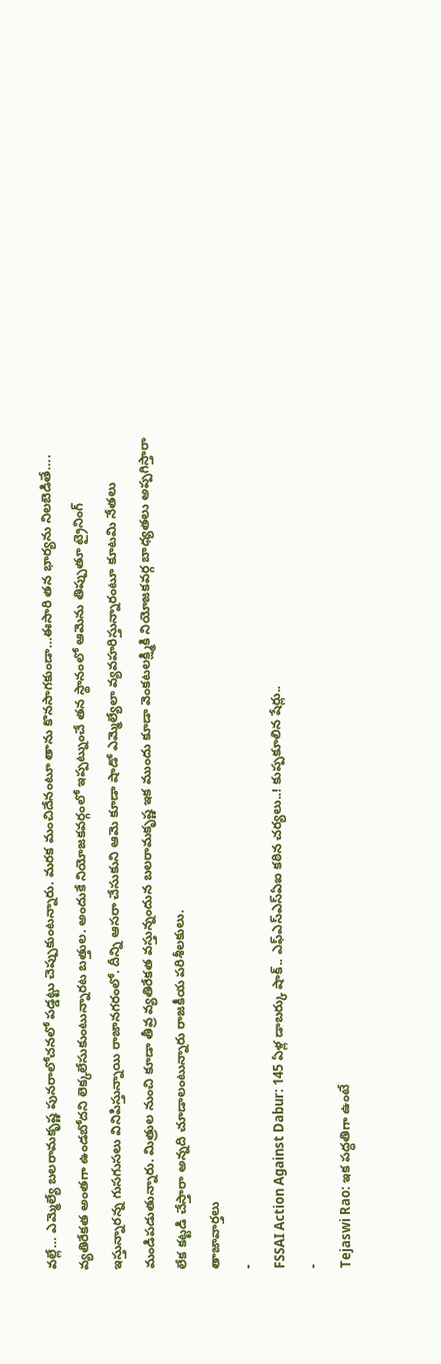వల్లే… ఎమ్మెల్యే బలరామకృష్ణ పునరాలోచనలో పడ్డట్టు చెప్పుకుంటన్నారు. మరక మంచిదేనంటూ తాను కొనసాగకుండా…ఈసారి తన భార్యను నిలబెడితే…. వ్యతిరేకత అంతగా ఉండబోదని లెక్కలేసుకుంటున్నారట బత్తుల. అందుకే నియోజకవర్గంలో ఇప్పట్నుంచే తన స్థానంలో ఆమెను తిప్పుతూ ట్రైనింగ్ ఇస్తున్నారన్న గుసగుసలు వినిపిస్తున్నాయి రాజానగరంలో. దీన్ని ఆసరా చేసుకుని ఆమె కూడా షాడో ఎమ్మెల్యేలా వ్యవహరిస్తున్నారంటూ కూటమి నేతలు మండిపడుతున్నారు. మిత్రుల నుంచి కూడా తీవ్ర వ్యతిరేకత వస్తున్నందున బలరామకృష్ణ ఇక ముందు కూడా వెంకటలక్ష్మికి నియోజకవర్గ బాధ్యతలు అప్పగిస్తారా లేక కట్టడి చేస్తారా అన్నది చూడాలంటున్నారు రాజకీయ పరిశీలకులు.
తాజావార్తలు
-
FSSAI Action Against Dabur: 145 ఏళ్ల డాబర్కు షాక్.. ఎఫ్ఎస్ఎస్ఏఐ కఠిన చర్యలు..! కుప్పకూలిన షేర్లు..
-
Tejaswi Rao: ఇక పద్ధతిగా ఉంటే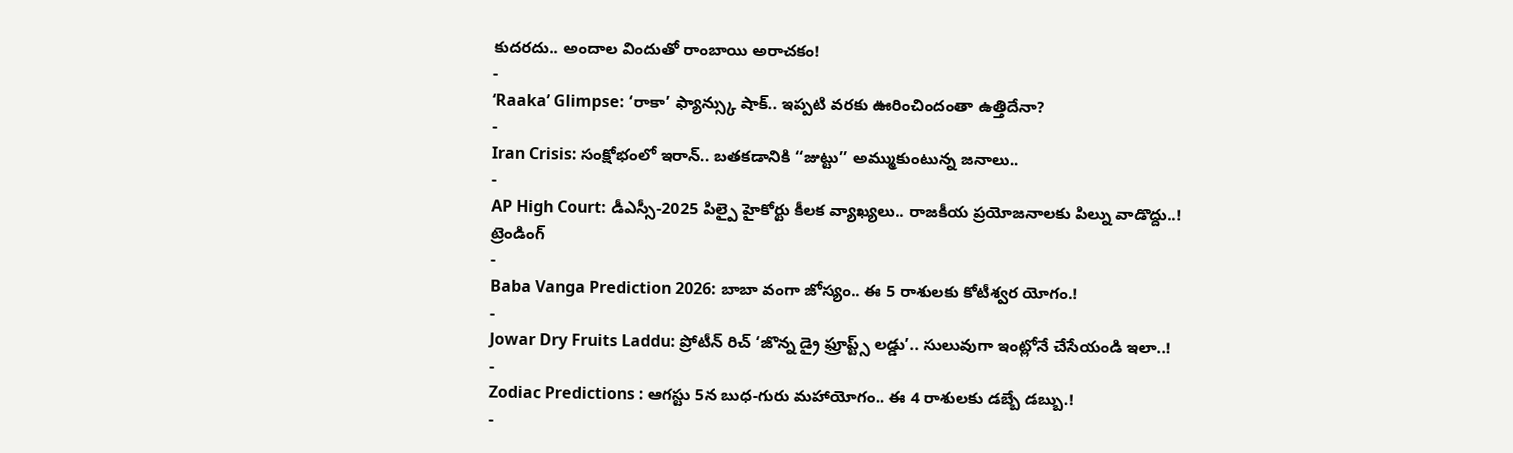కుదరదు.. అందాల విందుతో రాంబాయి అరాచకం!
-
‘Raaka’ Glimpse: ‘రాకా’ ఫ్యాన్స్కు షాక్.. ఇప్పటి వరకు ఊరించిందంతా ఉత్తిదేనా?
-
Iran Crisis: సంక్షోభంలో ఇరాన్.. బతకడానికి ‘‘జుట్టు’’ అమ్ముకుంటున్న జనాలు..
-
AP High Court: డీఎస్సీ-2025 పిల్పై హైకోర్టు కీలక వ్యాఖ్యలు.. రాజకీయ ప్రయోజనాలకు పిల్ను వాడొద్దు..!
ట్రెండింగ్
-
Baba Vanga Prediction 2026: బాబా వంగా జోస్యం.. ఈ 5 రాశులకు కోటీశ్వర యోగం.!
-
Jowar Dry Fruits Laddu: ప్రోటీన్ రిచ్ ‘జొన్న డ్రై ఫ్రూప్ట్స్ లడ్డు’.. సులువుగా ఇంట్లోనే చేసేయండి ఇలా..!
-
Zodiac Predictions : ఆగస్టు 5న బుధ-గురు మహాయోగం.. ఈ 4 రాశులకు డబ్బే డబ్బు.!
-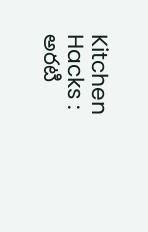Kitchen Hacks : అరటి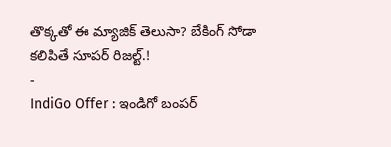తొక్కతో ఈ మ్యాజిక్ తెలుసా? బేకింగ్ సోడా కలిపితే సూపర్ రిజల్ట్.!
-
IndiGo Offer : ఇండిగో బంపర్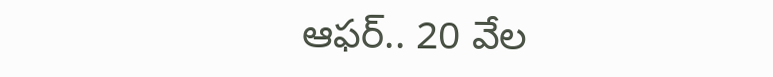ఆఫర్.. 20 వేల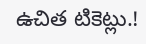ఉచిత టికెట్లు.!